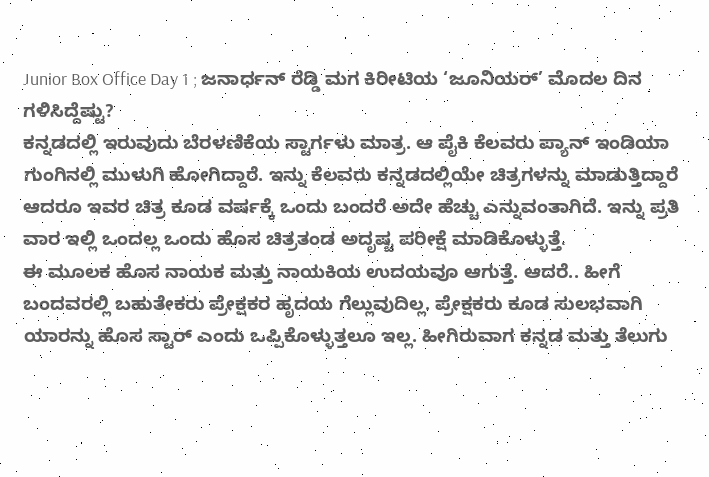Junior Box Office Day 1 ; ಜನಾರ್ಧನ್ ರೆಡ್ಡಿ ಮಗ ಕಿರೀಟಿಯ ‘ಜೂನಿಯರ್’ ಮೊದಲ ದಿನ ಗಳಿಸಿದ್ದೆಷ್ಟು?
ಕನ್ನಡದಲ್ಲಿ ಇರುವುದು ಬೆರಳಣಿಕೆಯ ಸ್ಟಾರ್ಗಳು ಮಾತ್ರ. ಆ ಪೈಕಿ ಕೆಲವರು ಪ್ಯಾನ್ ಇಂಡಿಯಾ ಗುಂಗಿನಲ್ಲಿ ಮುಳುಗಿ ಹೋಗಿದ್ದಾರೆ. ಇನ್ನು ಕೆಲವರು ಕನ್ನಡದಲ್ಲಿಯೇ ಚಿತ್ರಗಳನ್ನು ಮಾಡುತ್ತಿದ್ದಾರೆ ಆದರೂ ಇವರ ಚಿತ್ರ ಕೂಡ ವರ್ಷಕ್ಕೆ ಒಂದು ಬಂದರೆ ಅದೇ ಹೆಚ್ಚು ಎನ್ನುವಂತಾಗಿದೆ. ಇನ್ನು ಪ್ರತಿ ವಾರ ಇಲ್ಲಿ ಒಂದಲ್ಲ ಒಂದು ಹೊಸ ಚಿತ್ರತಂಡ ಅದೃಷ್ಟ ಪರೀಕ್ಷೆ ಮಾಡಿಕೊಳ್ಳುತ್ತೆ.
ಈ ಮೂಲಕ ಹೊಸ ನಾಯಕ ಮತ್ತು ನಾಯಕಿಯ ಉದಯವೂ ಆಗುತ್ತೆ. ಆದರೆ.. ಹೀಗೆ ಬಂದವರಲ್ಲಿ ಬಹುತೇಕರು ಪ್ರೇಕ್ಷಕರ ಹೃದಯ ಗೆಲ್ಲುವುದಿಲ್ಲ. ಪ್ರೇಕ್ಷಕರು ಕೂಡ ಸುಲಭವಾಗಿ ಯಾರನ್ನು ಹೊಸ ಸ್ಟಾರ್ ಎಂದು ಒಪ್ಪಿಕೊಳ್ಳುತ್ತಲೂ ಇಲ್ಲ. ಹೀಗಿರುವಾಗ ಕನ್ನಡ ಮತ್ತು ತೆಲುಗು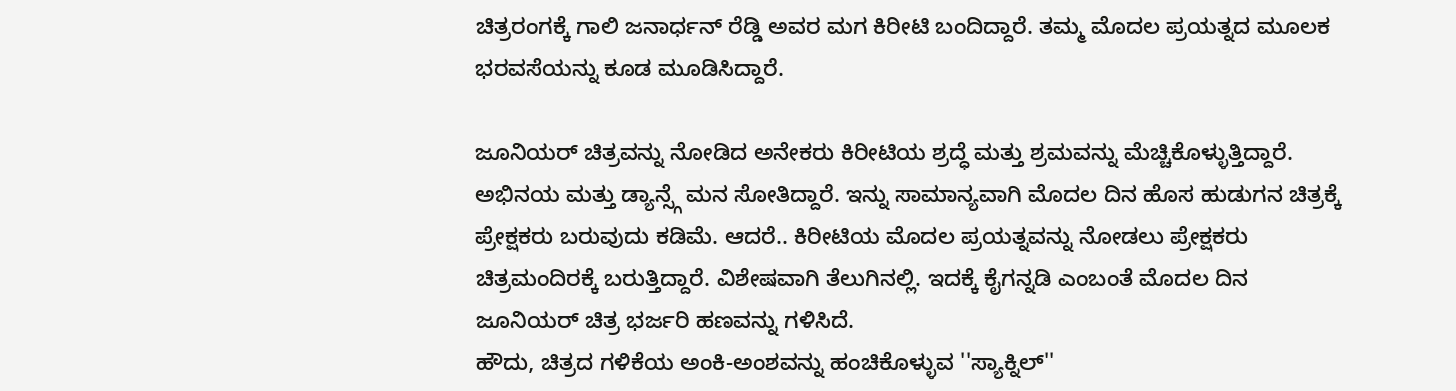ಚಿತ್ರರಂಗಕ್ಕೆ ಗಾಲಿ ಜನಾರ್ಧನ್ ರೆಡ್ಡಿ ಅವರ ಮಗ ಕಿರೀಟಿ ಬಂದಿದ್ದಾರೆ. ತಮ್ಮ ಮೊದಲ ಪ್ರಯತ್ನದ ಮೂಲಕ ಭರವಸೆಯನ್ನು ಕೂಡ ಮೂಡಿಸಿದ್ದಾರೆ.

ಜೂನಿಯರ್ ಚಿತ್ರವನ್ನು ನೋಡಿದ ಅನೇಕರು ಕಿರೀಟಿಯ ಶ್ರದ್ಧೆ ಮತ್ತು ಶ್ರಮವನ್ನು ಮೆಚ್ಚಿಕೊಳ್ಳುತ್ತಿದ್ದಾರೆ. ಅಭಿನಯ ಮತ್ತು ಡ್ಯಾನ್ಸ್ಗೆ ಮನ ಸೋತಿದ್ದಾರೆ. ಇನ್ನು ಸಾಮಾನ್ಯವಾಗಿ ಮೊದಲ ದಿನ ಹೊಸ ಹುಡುಗನ ಚಿತ್ರಕ್ಕೆ ಪ್ರೇಕ್ಷಕರು ಬರುವುದು ಕಡಿಮೆ. ಆದರೆ.. ಕಿರೀಟಿಯ ಮೊದಲ ಪ್ರಯತ್ನವನ್ನು ನೋಡಲು ಪ್ರೇಕ್ಷಕರು ಚಿತ್ರಮಂದಿರಕ್ಕೆ ಬರುತ್ತಿದ್ದಾರೆ. ವಿಶೇಷವಾಗಿ ತೆಲುಗಿನಲ್ಲಿ. ಇದಕ್ಕೆ ಕೈಗನ್ನಡಿ ಎಂಬಂತೆ ಮೊದಲ ದಿನ ಜೂನಿಯರ್ ಚಿತ್ರ ಭರ್ಜರಿ ಹಣವನ್ನು ಗಳಿಸಿದೆ.
ಹೌದು, ಚಿತ್ರದ ಗಳಿಕೆಯ ಅಂಕಿ-ಅಂಶವನ್ನು ಹಂಚಿಕೊಳ್ಳುವ ''ಸ್ಯಾಕ್ನಿಲ್''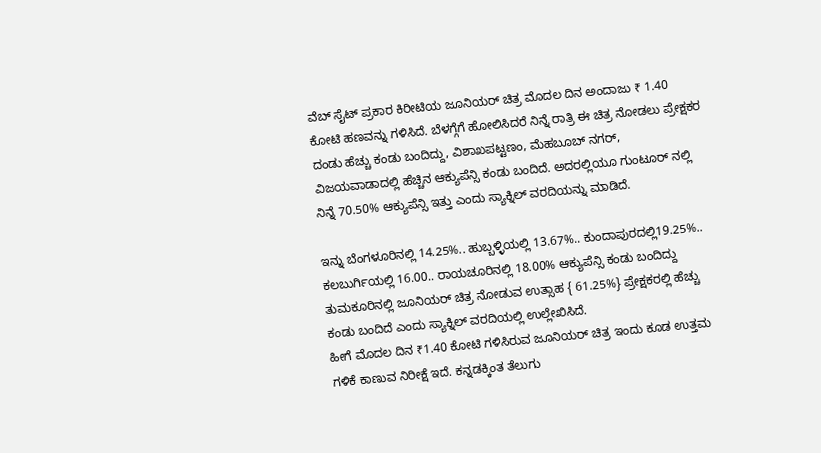ವೆಬ್ ಸೈಟ್ ಪ್ರಕಾರ ಕಿರೀಟಿಯ ಜೂನಿಯರ್ ಚಿತ್ರ ಮೊದಲ ದಿನ ಅಂದಾಜು ₹ 1.40 ಕೋಟಿ ಹಣವನ್ನು ಗಳಿಸಿದೆ. ಬೆಳಗ್ಗೆಗೆ ಹೋಲಿಸಿದರೆ ನಿನ್ನೆ ರಾತ್ರಿ ಈ ಚಿತ್ರ ನೋಡಲು ಪ್ರೇಕ್ಷಕರ ದಂಡು ಹೆಚ್ಚು ಕಂಡು ಬಂದಿದ್ದು, ವಿಶಾಖಪಟ್ಟಣಂ, ಮೆಹಬೂಬ್ ನಗರ್, ವಿಜಯವಾಡಾದಲ್ಲಿ ಹೆಚ್ಚಿನ ಆಕ್ಯುಪೆನ್ಸಿ ಕಂಡು ಬಂದಿದೆ. ಅದರಲ್ಲಿಯೂ ಗುಂಟೂರ್ ನಲ್ಲಿ ನಿನ್ನೆ 70.50% ಆಕ್ಯುಪೆನ್ಸಿ ಇತ್ತು ಎಂದು ಸ್ಯಾಕ್ನಿಲ್ ವರದಿಯನ್ನು ಮಾಡಿದೆ.

ಇನ್ನು ಬೆಂಗಳೂರಿನಲ್ಲಿ 14.25%.. ಹುಬ್ಬಳ್ಳಿಯಲ್ಲಿ 13.67%.. ಕುಂದಾಪುರದಲ್ಲಿ19.25%.. ಕಲಬುರ್ಗಿಯಲ್ಲಿ 16.00.. ರಾಯಚೂರಿನಲ್ಲಿ 18.00% ಆಕ್ಯುಪೆನ್ಸಿ ಕಂಡು ಬಂದಿದ್ದು ತುಮಕೂರಿನಲ್ಲಿ ಜೂನಿಯರ್ ಚಿತ್ರ ನೋಡುವ ಉತ್ಸಾಹ { 61.25%} ಪ್ರೇಕ್ಷಕರಲ್ಲಿ ಹೆಚ್ಚು ಕಂಡು ಬಂದಿದೆ ಎಂದು ಸ್ಯಾಕ್ನಿಲ್ ವರದಿಯಲ್ಲಿ ಉಲ್ಲೇಖಿಸಿದೆ.
ಹೀಗೆ ಮೊದಲ ದಿನ ₹1.40 ಕೋಟಿ ಗಳಿಸಿರುವ ಜೂನಿಯರ್ ಚಿತ್ರ ಇಂದು ಕೂಡ ಉತ್ತಮ ಗಳಿಕೆ ಕಾಣುವ ನಿರೀಕ್ಷೆ ಇದೆ. ಕನ್ನಡಕ್ಕಿಂತ ತೆಲುಗು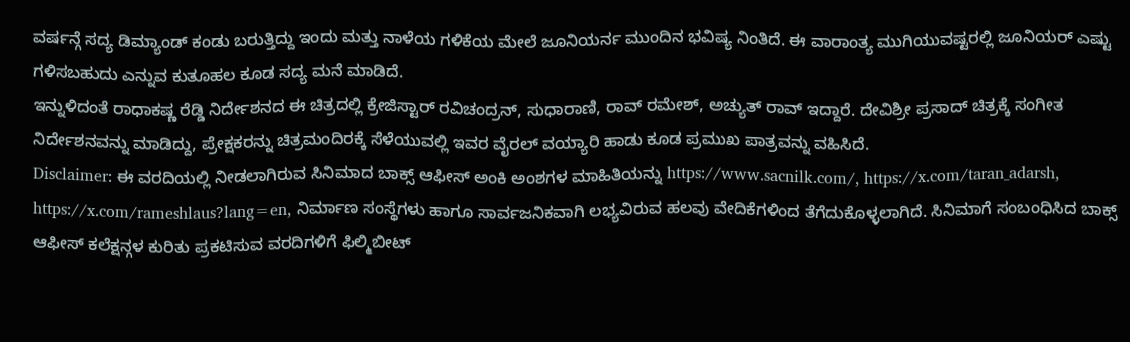ವರ್ಷನ್ಗೆ ಸದ್ಯ ಡಿಮ್ಯಾಂಡ್ ಕಂಡು ಬರುತ್ತಿದ್ದು ಇಂದು ಮತ್ತು ನಾಳೆಯ ಗಳಿಕೆಯ ಮೇಲೆ ಜೂನಿಯರ್ನ ಮುಂದಿನ ಭವಿಷ್ಯ ನಿಂತಿದೆ. ಈ ವಾರಾಂತ್ಯ ಮುಗಿಯುವಷ್ಟರಲ್ಲಿ ಜೂನಿಯರ್ ಎಷ್ಟು ಗಳಿಸಬಹುದು ಎನ್ನುವ ಕುತೂಹಲ ಕೂಡ ಸದ್ಯ ಮನೆ ಮಾಡಿದೆ.
ಇನ್ನುಳಿದಂತೆ ರಾಧಾಕಷ್ಣ ರೆಡ್ಡಿ ನಿರ್ದೇಶನದ ಈ ಚಿತ್ರದಲ್ಲಿ ಕ್ರೇಜಿಸ್ಟಾರ್ ರವಿಚಂದ್ರನ್, ಸುಧಾರಾಣಿ, ರಾವ್ ರಮೇಶ್, ಅಚ್ಯುತ್ ರಾವ್ ಇದ್ದಾರೆ. ದೇವಿಶ್ರೀ ಪ್ರಸಾದ್ ಚಿತ್ರಕ್ಕೆ ಸಂಗೀತ ನಿರ್ದೇಶನವನ್ನು ಮಾಡಿದ್ದು, ಪ್ರೇಕ್ಷಕರನ್ನು ಚಿತ್ರಮಂದಿರಕ್ಕೆ ಸೆಳೆಯುವಲ್ಲಿ ಇವರ ವೈರಲ್ ವಯ್ಯಾರಿ ಹಾಡು ಕೂಡ ಪ್ರಮುಖ ಪಾತ್ರವನ್ನು ವಹಿಸಿದೆ.
Disclaimer: ಈ ವರದಿಯಲ್ಲಿ ನೀಡಲಾಗಿರುವ ಸಿನಿಮಾದ ಬಾಕ್ಸ್ ಆಫೀಸ್ ಅಂಕಿ ಅಂಶಗಳ ಮಾಹಿತಿಯನ್ನು https://www.sacnilk.com/, https://x.com/taran_adarsh, https://x.com/rameshlaus?lang=en, ನಿರ್ಮಾಣ ಸಂಸ್ಥೆಗಳು ಹಾಗೂ ಸಾರ್ವಜನಿಕವಾಗಿ ಲಭ್ಯವಿರುವ ಹಲವು ವೇದಿಕೆಗಳಿಂದ ತೆಗೆದುಕೊಳ್ಳಲಾಗಿದೆ. ಸಿನಿಮಾಗೆ ಸಂಬಂಧಿಸಿದ ಬಾಕ್ಸ್ ಆಫೀಸ್ ಕಲೆಕ್ಷನ್ಗಳ ಕುರಿತು ಪ್ರಕಟಿಸುವ ವರದಿಗಳಿಗೆ ಫಿಲ್ಮಿಬೀಟ್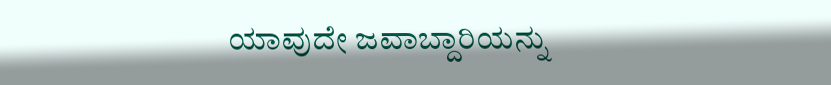ಯಾವುದೇ ಜವಾಬ್ದಾರಿಯನ್ನು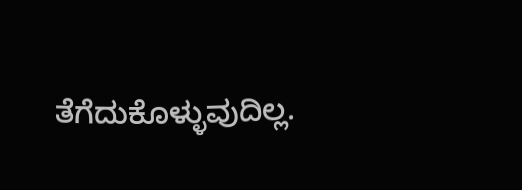ತೆಗೆದುಕೊಳ್ಳುವುದಿಲ್ಲ.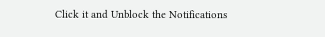Click it and Unblock the Notifications